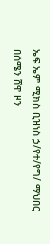ኤፍ ኤም ሚክስ ቢዝነስ ኃ/የተ/የግ/ ማህበር በሰሜን ሸዋ ዞን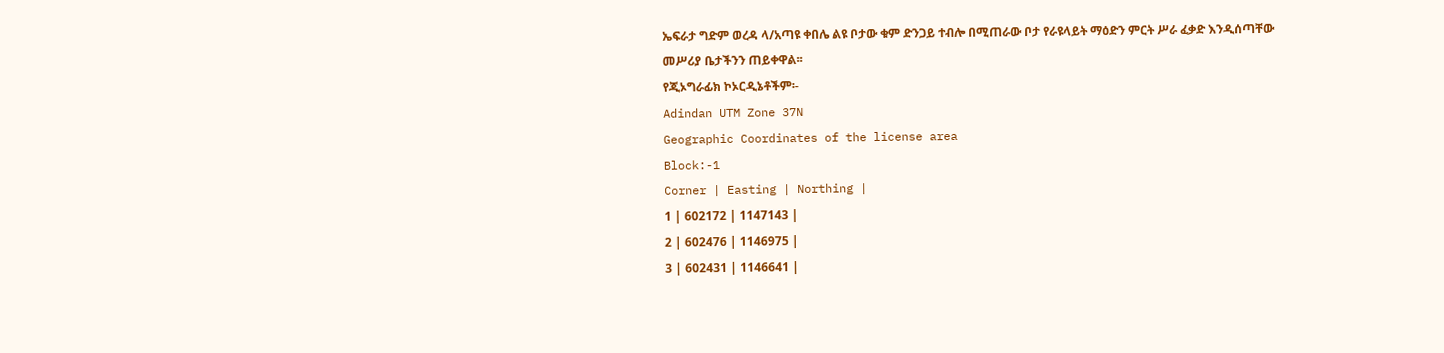ኤፍራታ ግድም ወረዳ ላ/አጣዩ ቀበሌ ልዩ ቦታው ቁም ድንጋይ ተብሎ በሚጠራው ቦታ የራዩላይት ማዕድን ምርት ሥራ ፈቃድ እንዲሰጣቸው መሥሪያ ቤታችንን ጠይቀዋል፡፡
የጂኦግራፊክ ኮኦርዲኔቶችም፡-
Adindan UTM Zone 37N
Geographic Coordinates of the license area
Block:-1
Corner | Easting | Northing |
1 | 602172 | 1147143 |
2 | 602476 | 1146975 |
3 | 602431 | 1146641 |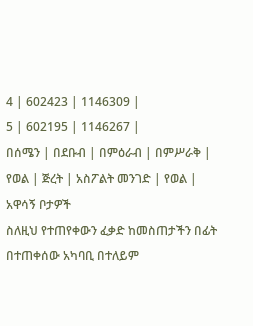4 | 602423 | 1146309 |
5 | 602195 | 1146267 |
በሰሜን | በደቡብ | በምዕራብ | በምሥራቅ |
የወል | ጅረት | አስፖልት መንገድ | የወል |
አዋሳኝ ቦታዎች
ስለዚህ የተጠየቀውን ፈቃድ ከመስጠታችን በፊት በተጠቀሰው አካባቢ በተለይም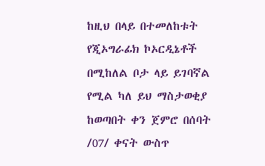ከዚህ በላይ በተመለከቱት የጂኦግራፊክ ኮኦርዲኔቶች በሚከለል ቦታ ላይ ይገባኛል የሚል ካለ ይህ ማስታወቂያ ከወጣበት ቀን ጀምሮ በሰባት /07/ ቀናት ውስጥ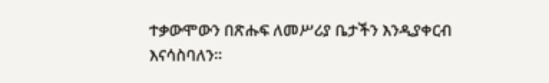ተቃውሞውን በጽሑፍ ለመሥሪያ ቤታችን እንዲያቀርብ እናሳስባለን፡፡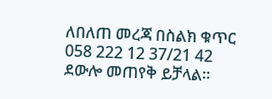ለበለጠ መረጃ በስልክ ቁጥር 058 222 12 37/21 42 ደውሎ መጠየቅ ይቻላል፡፡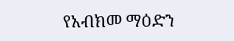የአብክመ ማዕድን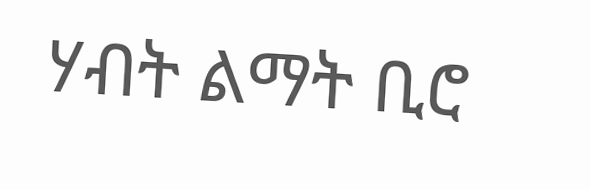ሃብት ልማት ቢሮ